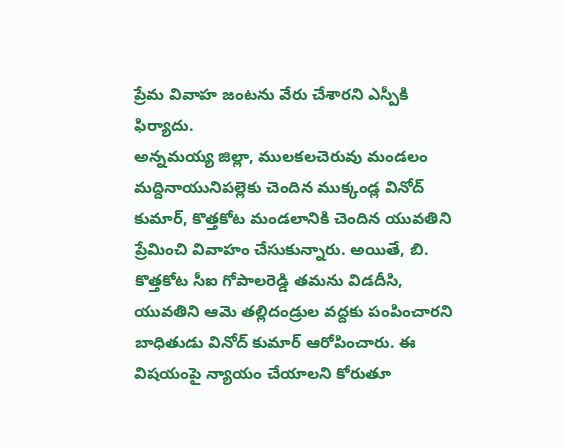ప్రేమ వివాహ జంటను వేరు చేశారని ఎస్పీకి ఫిర్యాదు.
అన్నమయ్య జిల్లా, ములకలచెరువు మండలం మద్దినాయునిపల్లెకు చెందిన ముక్కండ్ల వినోద్ కుమార్, కొత్తకోట మండలానికి చెందిన యువతిని ప్రేమించి వివాహం చేసుకున్నారు. అయితే, బి. కొత్తకోట సీఐ గోపాలరెడ్డి తమను విడదీసి, యువతిని ఆమె తల్లిదండ్రుల వద్దకు పంపించారని బాధితుడు వినోద్ కుమార్ ఆరోపించారు. ఈ విషయంపై న్యాయం చేయాలని కోరుతూ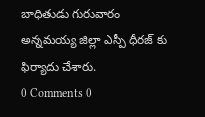బాధితుడు గురువారం అన్నమయ్య జిల్లా ఎస్పీ ధీరజ్ కు ఫిర్యాదు చేశారు.
0 Comments 0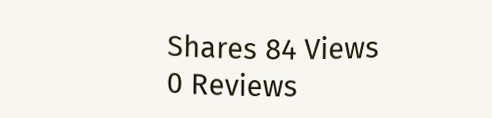Shares 84 Views 0 Reviews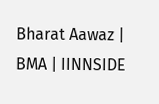Bharat Aawaz | BMA | IINNSIDE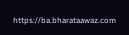https://ba.bharataawaz.com